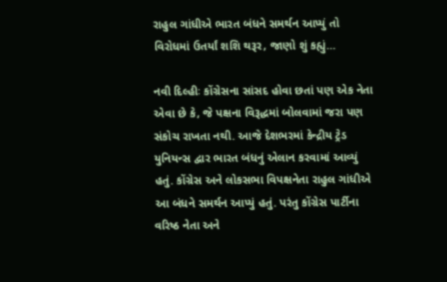રાહુલ ગાંધીએ ભારત બંધને સમર્થન આપ્યું તો વિરોધમાં ઉતર્યાં શશિ થરૂર, જાણો શું કહ્યું…

નવી દિલ્હીઃ કોંગ્રેસના સાંસદ હોવા છતાં પણ એક નેતા એવા છે કે, જે પક્ષના વિરૂદ્ધમાં બોલવામાં જરા પણ સંકોચ રાખતા નથી. આજે દેશભરમાં કેન્દ્રીય ટ્રેડ યુનિયન્સ દ્વાર ભારત બંધનું એલાન કરવામાં આવ્યું હતું. કોંગ્રેસ અને લોકસભા વિપક્ષનેતા રાહુલ ગાંધીએ આ બંધને સમર્થન આપ્યું હતું. પરંતુ કોંગ્રેસ પાર્ટીના વરિષ્ઠ નેતા અને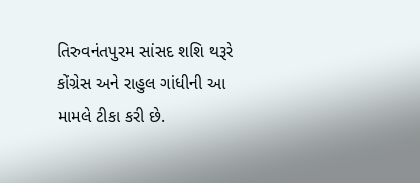તિરુવનંતપુરમ સાંસદ શશિ થરૂરે કોંગ્રેસ અને રાહુલ ગાંધીની આ મામલે ટીકા કરી છે.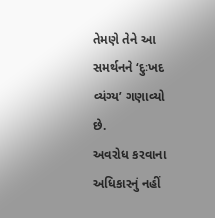તેમણે તેને આ સમર્થનને ‘દુઃખદ વ્યંગ્ય’ ગણાવ્યો છે.
અવરોધ કરવાના અધિકારનું નહીં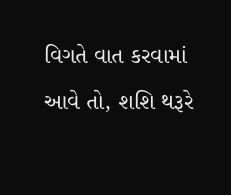વિગતે વાત કરવામાં આવે તો, શશિ થરૂરે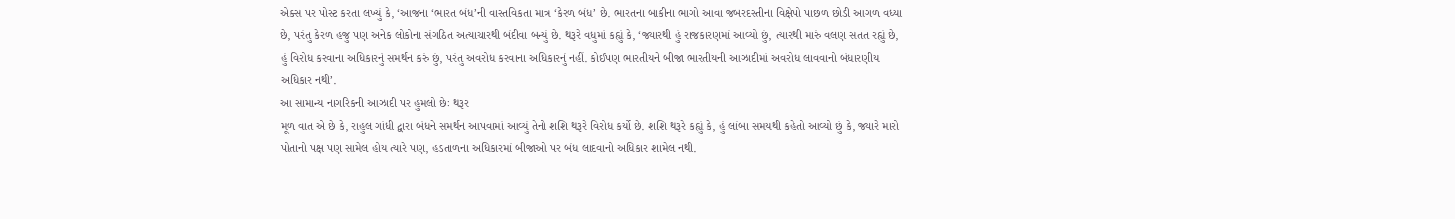એક્સ પર પોસ્ટ કરતા લખ્યું કે, ‘આજના ‘ભારત બંધ’ની વાસ્તવિકતા માત્ર ‘કેરળ બંધ’ છે. ભારતના બાકીના ભાગો આવા જબરદસ્તીના વિક્ષેપો પાછળ છોડી આગળ વધ્યા છે, પરંતુ કેરળ હજુ પણ અનેક લોકોના સંગઠિત અત્યાચારથી બંદીવા બન્યું છે. થરૂરે વધુમાં કહ્યું કે, ‘જ્યારથી હું રાજકારણમાં આવ્યો છું, ત્યારથી મારું વલણ સતત રહ્યું છે, હું વિરોધ કરવાના અધિકારનું સમર્થન કરું છું, પરંતુ અવરોધ કરવાના અધિકારનું નહીં. કોઈપણ ભારતીયને બીજા ભારતીયની આઝાદીમાં અવરોધ લાવવાનો બંધારણીય અધિકાર નથી’.
આ સામાન્ય નાગરિકની આઝાદી પર હુમલો છેઃ થરૂર
મૂળ વાત એ છે કે, રાહુલ ગાંધી દ્વારા બંધને સમર્થન આપવામાં આવ્યું તેનો શશિ થરૂરે વિરોધ કર્યો છે. શશિ થરૂરે કહ્યું કે, હું લાંબા સમયથી કહેતો આવ્યો છું કે, જ્યારે મારો પોતાનો પક્ષ પણ સામેલ હોય ત્યારે પણ, હડતાળના અધિકારમાં બીજાઓ પર બંધ લાદવાનો અધિકાર શામેલ નથી.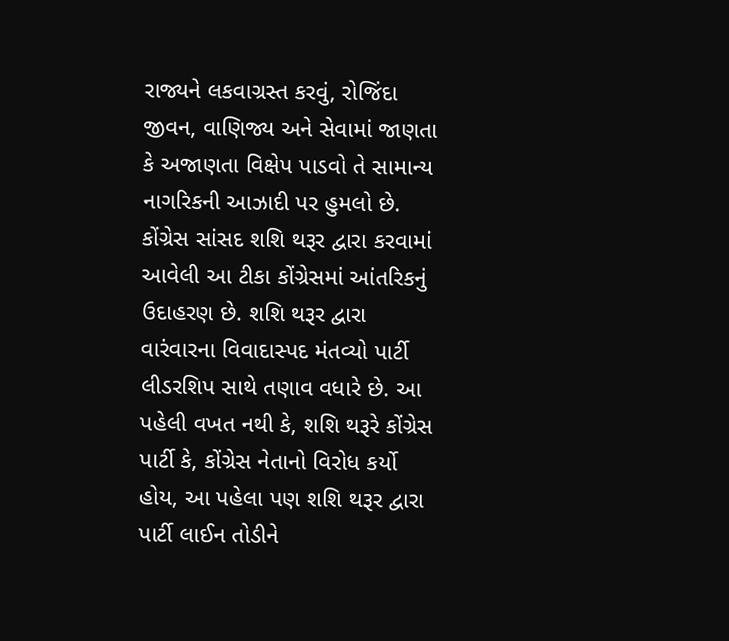રાજ્યને લકવાગ્રસ્ત કરવું, રોજિંદા જીવન, વાણિજ્ય અને સેવામાં જાણતા કે અજાણતા વિક્ષેપ પાડવો તે સામાન્ય નાગરિકની આઝાદી પર હુમલો છે.
કોંગ્રેસ સાંસદ શશિ થરૂર દ્વારા કરવામાં આવેલી આ ટીકા કોંગ્રેસમાં આંતરિકનું ઉદાહરણ છે. શશિ થરૂર દ્વારા વારંવારના વિવાદાસ્પદ મંતવ્યો પાર્ટી લીડરશિપ સાથે તણાવ વધારે છે. આ પહેલી વખત નથી કે, શશિ થરૂરે કોંગ્રેસ પાર્ટી કે, કોંગ્રેસ નેતાનો વિરોધ કર્યો હોય, આ પહેલા પણ શશિ થરૂર દ્વારા પાર્ટી લાઈન તોડીને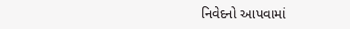નિવેદનો આપવામાં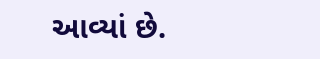આવ્યાં છે.